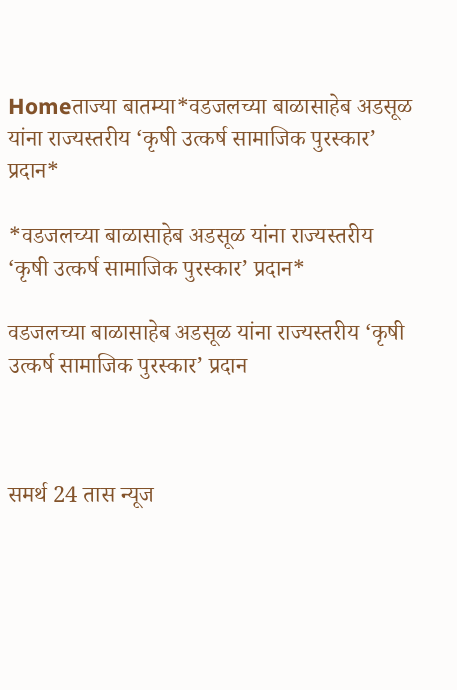Homeताज्या बातम्या*वडजलच्या बाळासाहेब अडसूळ यांना राज्यस्तरीय ‘कृषी उत्कर्ष सामाजिक पुरस्कार’ प्रदान*

*वडजलच्या बाळासाहेब अडसूळ यांना राज्यस्तरीय ‘कृषी उत्कर्ष सामाजिक पुरस्कार’ प्रदान*

वडजलच्या बाळासाहेब अडसूळ यांना राज्यस्तरीय ‘कृषी उत्कर्ष सामाजिक पुरस्कार’ प्रदान



समर्थ 24 तास न्यूज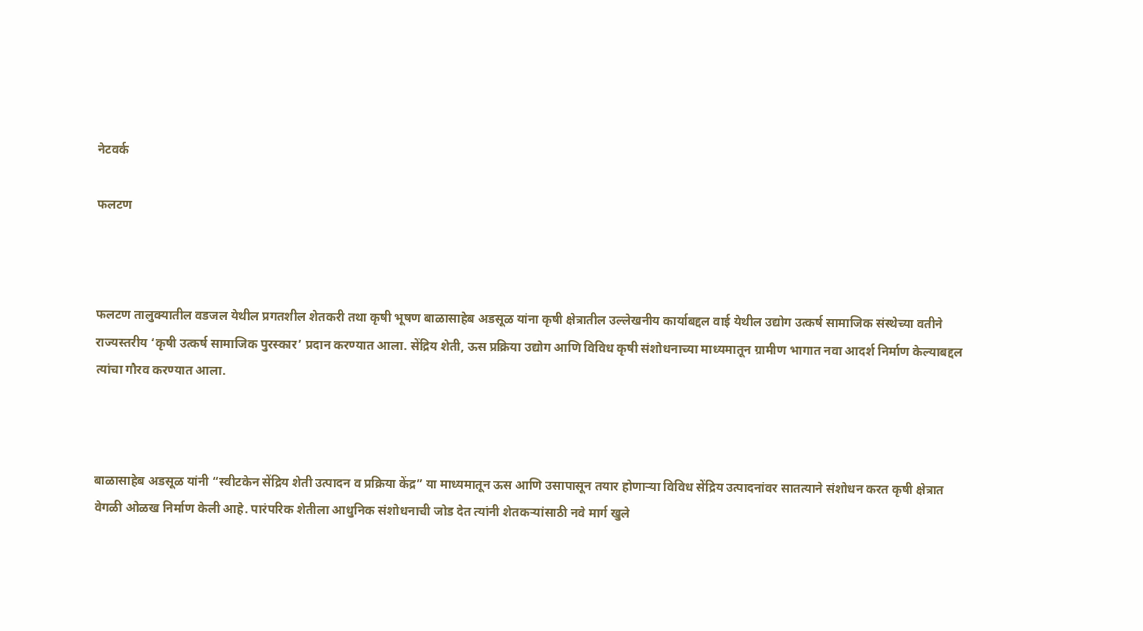नेटवर्क

फलटण



फलटण तालुक्यातील वडजल येथील प्रगतशील शेतकरी तथा कृषी भूषण बाळासाहेब अडसूळ यांना कृषी क्षेत्रातील उल्लेखनीय कार्याबद्दल वाई येथील उद्योग उत्कर्ष सामाजिक संस्थेच्या वतीने राज्यस्तरीय ‘कृषी उत्कर्ष सामाजिक पुरस्कार’ प्रदान करण्यात आला. सेंद्रिय शेती, ऊस प्रक्रिया उद्योग आणि विविध कृषी संशोधनाच्या माध्यमातून ग्रामीण भागात नवा आदर्श निर्माण केल्याबद्दल त्यांचा गौरव करण्यात आला.



बाळासाहेब अडसूळ यांनी “स्वीटकेन सेंद्रिय शेती उत्पादन व प्रक्रिया केंद्र” या माध्यमातून ऊस आणि उसापासून तयार होणाऱ्या विविध सेंद्रिय उत्पादनांवर सातत्याने संशोधन करत कृषी क्षेत्रात वेगळी ओळख निर्माण केली आहे. पारंपरिक शेतीला आधुनिक संशोधनाची जोड देत त्यांनी शेतकऱ्यांसाठी नवे मार्ग खुले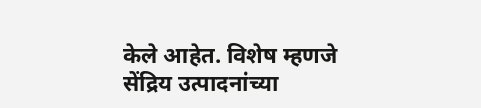केले आहेत. विशेष म्हणजे सेंद्रिय उत्पादनांच्या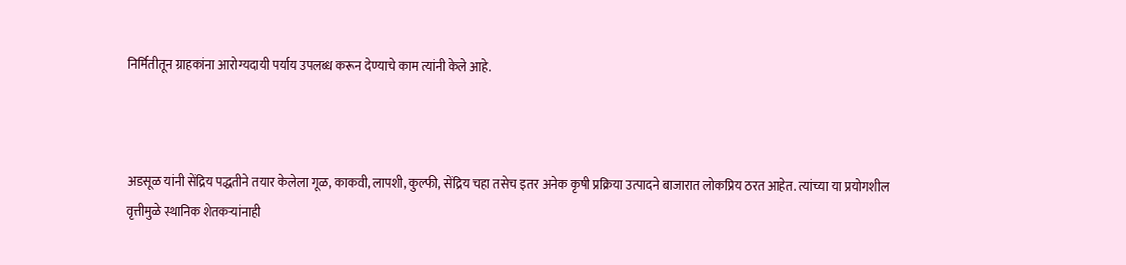निर्मितीतून ग्राहकांना आरोग्यदायी पर्याय उपलब्ध करून देण्याचे काम त्यांनी केले आहे.



अडसूळ यांनी सेंद्रिय पद्धतीने तयार केलेला गूळ, काकवी, लापशी, कुल्फी, सेंद्रिय चहा तसेच इतर अनेक कृषी प्रक्रिया उत्पादने बाजारात लोकप्रिय ठरत आहेत. त्यांच्या या प्रयोगशील वृत्तीमुळे स्थानिक शेतकऱ्यांनाही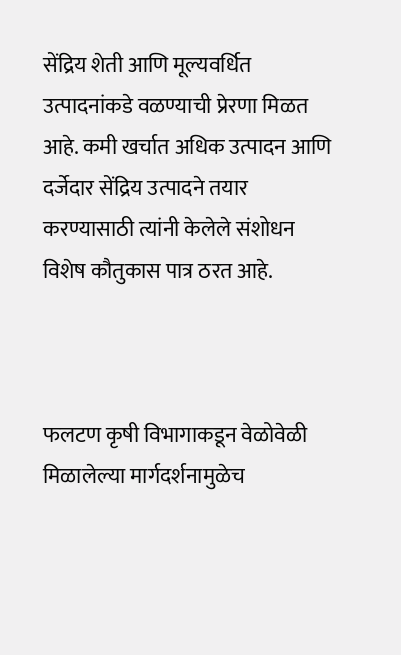सेंद्रिय शेती आणि मूल्यवर्धित उत्पादनांकडे वळण्याची प्रेरणा मिळत आहे. कमी खर्चात अधिक उत्पादन आणि दर्जेदार सेंद्रिय उत्पादने तयार करण्यासाठी त्यांनी केलेले संशोधन विशेष कौतुकास पात्र ठरत आहे.



फलटण कृषी विभागाकडून वेळोवेळी मिळालेल्या मार्गदर्शनामुळेच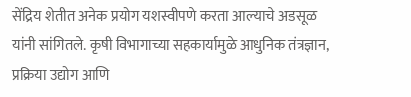सेंद्रिय शेतीत अनेक प्रयोग यशस्वीपणे करता आल्याचे अडसूळ यांनी सांगितले. कृषी विभागाच्या सहकार्यामुळे आधुनिक तंत्रज्ञान, प्रक्रिया उद्योग आणि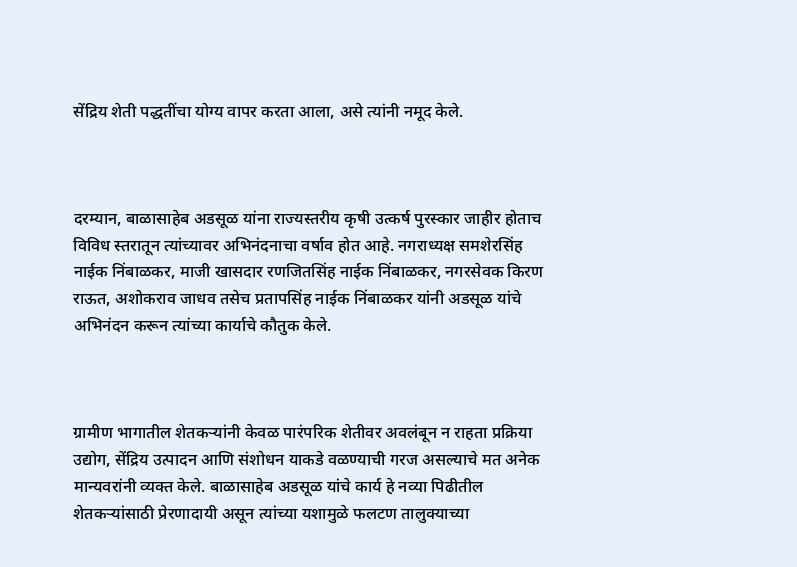सेंद्रिय शेती पद्धतींचा योग्य वापर करता आला, असे त्यांनी नमूद केले.



दरम्यान, बाळासाहेब अडसूळ यांना राज्यस्तरीय कृषी उत्कर्ष पुरस्कार जाहीर होताच विविध स्तरातून त्यांच्यावर अभिनंदनाचा वर्षाव होत आहे. नगराध्यक्ष समशेरसिंह नाईक निंबाळकर, माजी खासदार रणजितसिंह नाईक निंबाळकर, नगरसेवक किरण राऊत, अशोकराव जाधव तसेच प्रतापसिंह नाईक निंबाळकर यांनी अडसूळ यांचे अभिनंदन करून त्यांच्या कार्याचे कौतुक केले.



ग्रामीण भागातील शेतकऱ्यांनी केवळ पारंपरिक शेतीवर अवलंबून न राहता प्रक्रिया उद्योग, सेंद्रिय उत्पादन आणि संशोधन याकडे वळण्याची गरज असल्याचे मत अनेक मान्यवरांनी व्यक्त केले. बाळासाहेब अडसूळ यांचे कार्य हे नव्या पिढीतील शेतकऱ्यांसाठी प्रेरणादायी असून त्यांच्या यशामुळे फलटण तालुक्याच्या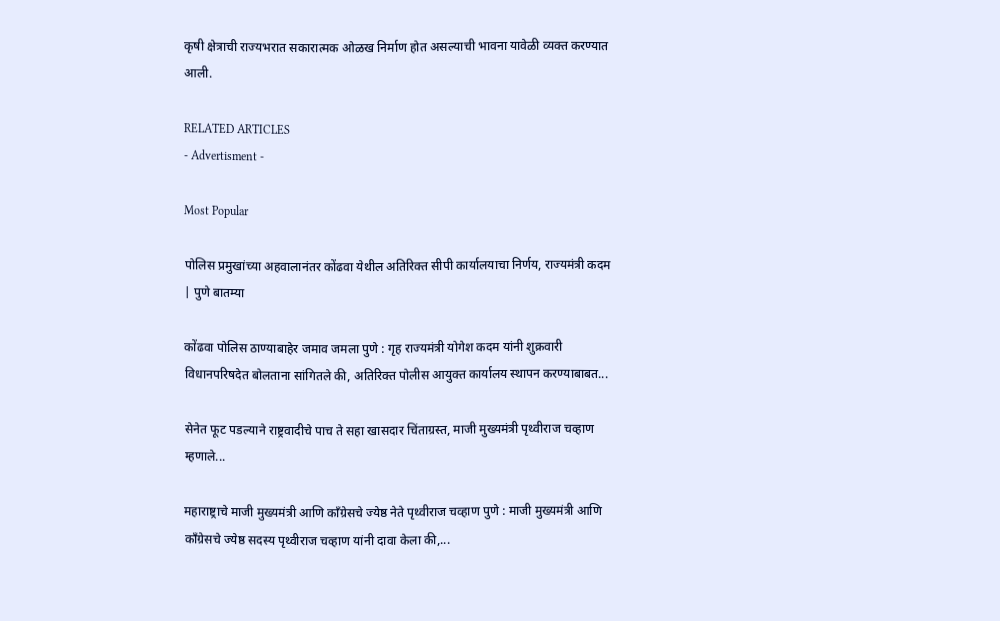कृषी क्षेत्राची राज्यभरात सकारात्मक ओळख निर्माण होत असल्याची भावना यावेळी व्यक्त करण्यात आली.

RELATED ARTICLES
- Advertisment -

Most Popular

पोलिस प्रमुखांच्या अहवालानंतर कोंढवा येथील अतिरिक्त सीपी कार्यालयाचा निर्णय, राज्यमंत्री कदम | पुणे बातम्या

कोंढवा पोलिस ठाण्याबाहेर जमाव जमला पुणे : गृह राज्यमंत्री योगेश कदम यांनी शुक्रवारी विधानपरिषदेत बोलताना सांगितले की, अतिरिक्त पोलीस आयुक्त कार्यालय स्थापन करण्याबाबत...

सेनेत फूट पडल्याने राष्ट्रवादीचे पाच ते सहा खासदार चिंताग्रस्त, माजी मुख्यमंत्री पृथ्वीराज चव्हाण म्हणाले...

महाराष्ट्राचे माजी मुख्यमंत्री आणि काँग्रेसचे ज्येष्ठ नेते पृथ्वीराज चव्हाण पुणे : माजी मुख्यमंत्री आणि काँग्रेसचे ज्येष्ठ सदस्य पृथ्वीराज चव्हाण यांनी दावा केला की,...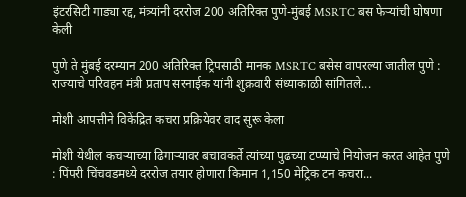इंटरसिटी गाड्या रद्द, मंत्र्यांनी दररोज 200 अतिरिक्त पुणे-मुंबई MSRTC बस फेऱ्यांची घोषणा केली

पुणे ते मुंबई दरम्यान 200 अतिरिक्त ट्रिपसाठी मानक MSRTC बसेस वापरल्या जातील पुणे : राज्याचे परिवहन मंत्री प्रताप सरनाईक यांनी शुक्रवारी संध्याकाळी सांगितले...

मोशी आपत्तीने विकेंद्रित कचरा प्रक्रियेवर वाद सुरू केला

मोशी येथील कचऱ्याच्या ढिगाऱ्यावर बचावकर्ते त्यांच्या पुढच्या टप्प्याचे नियोजन करत आहेत पुणे : पिंपरी चिंचवडमध्ये दररोज तयार होणारा किमान 1,150 मेट्रिक टन कचरा...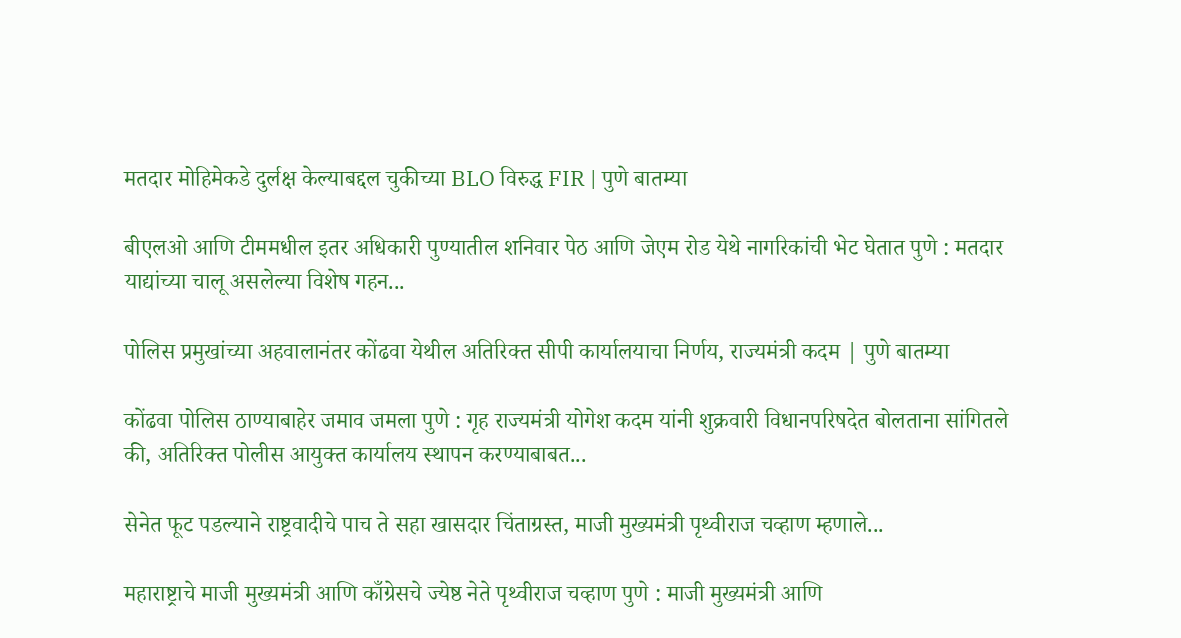मतदार मोहिमेकडे दुर्लक्ष केल्याबद्दल चुकीच्या BLO विरुद्ध FIR | पुणे बातम्या

बीएलओ आणि टीममधील इतर अधिकारी पुण्यातील शनिवार पेठ आणि जेएम रोड येथे नागरिकांची भेट घेतात पुणे : मतदार याद्यांच्या चालू असलेल्या विशेष गहन...

पोलिस प्रमुखांच्या अहवालानंतर कोंढवा येथील अतिरिक्त सीपी कार्यालयाचा निर्णय, राज्यमंत्री कदम | पुणे बातम्या

कोंढवा पोलिस ठाण्याबाहेर जमाव जमला पुणे : गृह राज्यमंत्री योगेश कदम यांनी शुक्रवारी विधानपरिषदेत बोलताना सांगितले की, अतिरिक्त पोलीस आयुक्त कार्यालय स्थापन करण्याबाबत...

सेनेत फूट पडल्याने राष्ट्रवादीचे पाच ते सहा खासदार चिंताग्रस्त, माजी मुख्यमंत्री पृथ्वीराज चव्हाण म्हणाले...

महाराष्ट्राचे माजी मुख्यमंत्री आणि काँग्रेसचे ज्येष्ठ नेते पृथ्वीराज चव्हाण पुणे : माजी मुख्यमंत्री आणि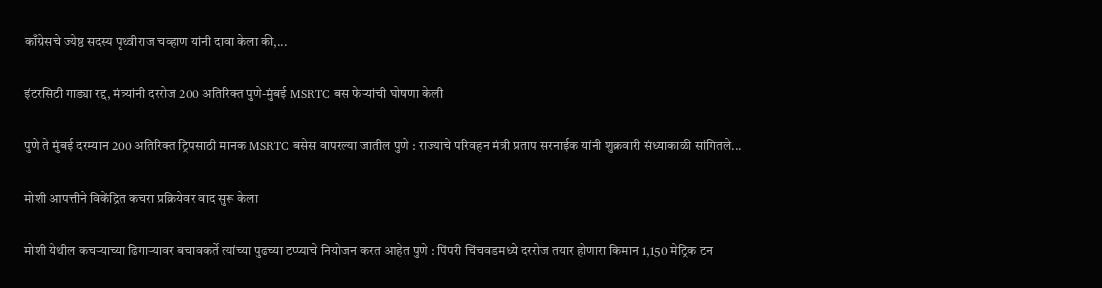काँग्रेसचे ज्येष्ठ सदस्य पृथ्वीराज चव्हाण यांनी दावा केला की,...

इंटरसिटी गाड्या रद्द, मंत्र्यांनी दररोज 200 अतिरिक्त पुणे-मुंबई MSRTC बस फेऱ्यांची घोषणा केली

पुणे ते मुंबई दरम्यान 200 अतिरिक्त ट्रिपसाठी मानक MSRTC बसेस वापरल्या जातील पुणे : राज्याचे परिवहन मंत्री प्रताप सरनाईक यांनी शुक्रवारी संध्याकाळी सांगितले...

मोशी आपत्तीने विकेंद्रित कचरा प्रक्रियेवर वाद सुरू केला

मोशी येथील कचऱ्याच्या ढिगाऱ्यावर बचावकर्ते त्यांच्या पुढच्या टप्प्याचे नियोजन करत आहेत पुणे : पिंपरी चिंचवडमध्ये दररोज तयार होणारा किमान 1,150 मेट्रिक टन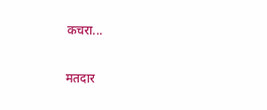कचरा...

मतदार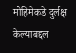मोहिमेकडे दुर्लक्ष केल्याबद्दल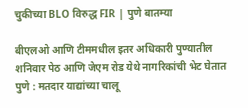चुकीच्या BLO विरुद्ध FIR | पुणे बातम्या

बीएलओ आणि टीममधील इतर अधिकारी पुण्यातील शनिवार पेठ आणि जेएम रोड येथे नागरिकांची भेट घेतात पुणे : मतदार याद्यांच्या चालू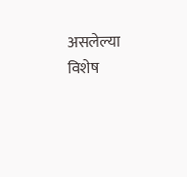असलेल्या विशेष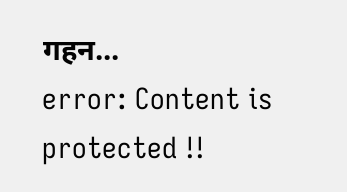गहन...
error: Content is protected !!